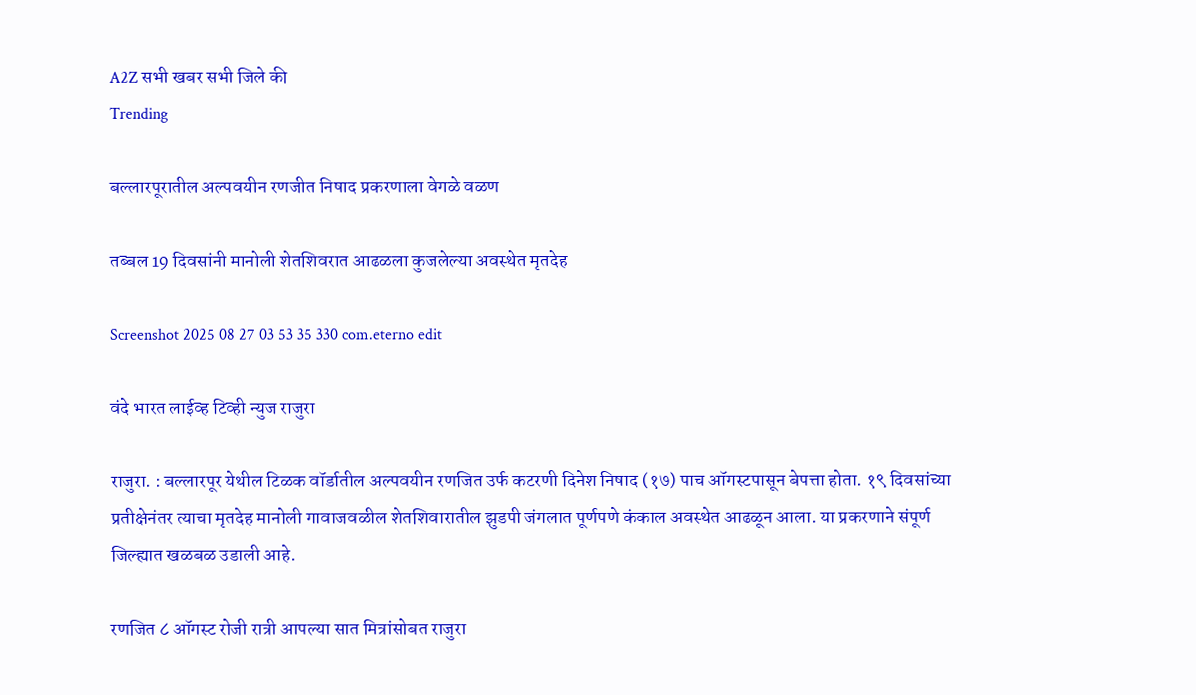A2Z सभी खबर सभी जिले की
Trending

बल्लारपूरातील अल्पवयीन रणजीत निषाद प्रकरणाला वेगळे वळण

तब्बल 19 दिवसांनी मानोली शेतशिवरात आढळला कुजलेल्या अवस्थेत मृतदेह

Screenshot 2025 08 27 03 53 35 330 com.eterno edit

वंदे भारत लाईव्ह टिव्ही न्युज राजुरा

राजुरा. : बल्लारपूर येथील टिळक वॉर्डातील अल्पवयीन रणजित उर्फ कटरणी दिनेश निषाद (१७) पाच ऑगस्टपासून बेपत्ता होता. १९ दिवसांच्या प्रतीक्षेनंतर त्याचा मृतदेह मानोली गावाजवळील शेतशिवारातील झुडपी जंगलात पूर्णपणे कंकाल अवस्थेत आढळून आला. या प्रकरणाने संपूर्ण जिल्ह्यात खळबळ उडाली आहे.

रणजित ८ ऑगस्ट रोजी रात्री आपल्या सात मित्रांसोबत राजुरा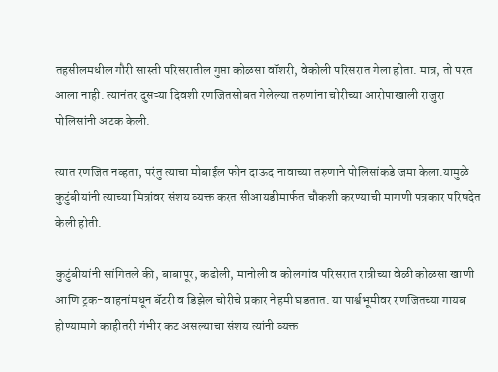तहसीलमधील गौरी सास्ती परिसरातील गुप्ता कोळसा वॉशरी, वेकोली परिसरात गेला होता. मात्र, तो परत आला नाही. त्यानंतर दुसऱ्या दिवशी रणजितसोबत गेलेल्या तरुणांना चोरीच्या आरोपाखाली राजुरा पोलिसांनी अटक केली.

त्यात रणजित नव्हता, परंतु त्याचा मोबाईल फोन दाऊद नावाच्या तरुणाने पोलिसांकडे जमा केला.यामुळे कुटुंबीयांनी त्याच्या मित्रांवर संशय व्यक्त करत सीआयडीमार्फत चौकशी करण्याची मागणी पत्रकार परिषदेत केली होती.

कुटुंबीयांनी सांगितले की, बाबापूर, कढोली, मानोली व कोलगांव परिसरात रात्रीच्या वेळी कोळसा खाणी आणि ट्रक-वाहनांमधून बॅटरी व डिझेल चोरीचे प्रकार नेहमी घडतात. या पार्श्वभूमीवर रणजितच्या गायब होण्यामागे काहीतरी गंभीर कट असल्याचा संशय त्यांनी व्यक्त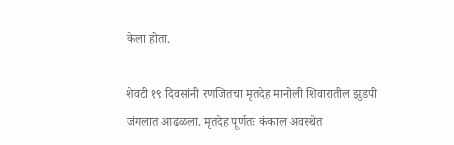केला होता.

शेवटी १९ दिवसांनी रणजितचा मृतदेह मानोली शिवारातील झुडपी जंगलात आढळला. मृतदेह पूर्णतः कंकाल अवस्थेत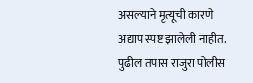असल्याने मृत्यूची कारणे अद्याप स्पष्ट झालेली नाहीत. पुढील तपास राजुरा पोलीस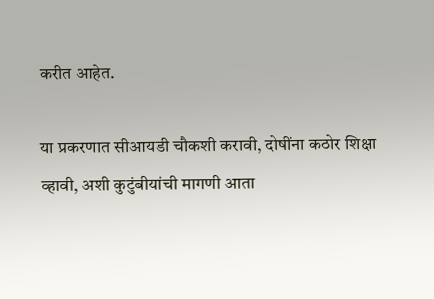करीत आहेत.

या प्रकरणात सीआयडी चौकशी करावी, दोषींना कठोर शिक्षा व्हावी, अशी कुटुंबीयांची मागणी आता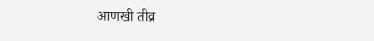आणखी तीव्र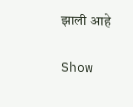झाली आहे

Show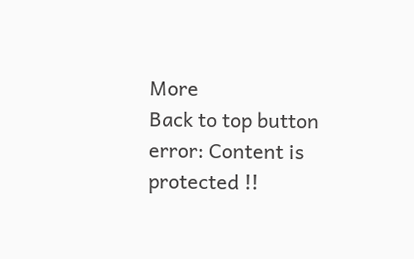More
Back to top button
error: Content is protected !!